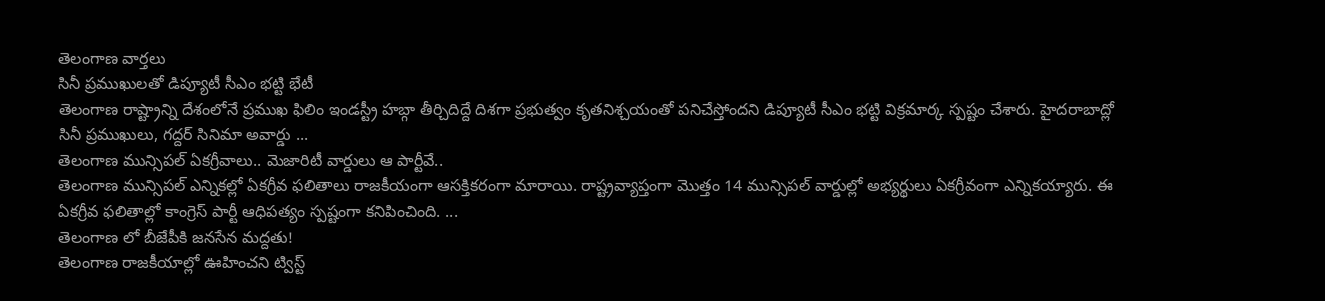తెలంగాణ వార్తలు
సినీ ప్రముఖులతో డిప్యూటీ సీఎం భట్టి భేటీ
తెలంగాణ రాష్ట్రాన్ని దేశంలోనే ప్రముఖ ఫిలిం ఇండస్ట్రీ హబ్గా తీర్చిదిద్దే దిశగా ప్రభుత్వం కృతనిశ్చయంతో పనిచేస్తోందని డిప్యూటీ సీఎం భట్టి విక్రమార్క స్పష్టం చేశారు. హైదరాబాద్లో సినీ ప్రముఖులు, గద్దర్ సినిమా అవార్డు ...
తెలంగాణ మున్సిపల్ ఏకగ్రీవాలు.. మెజారిటీ వార్డులు ఆ పార్టీవే..
తెలంగాణ మున్సిపల్ ఎన్నికల్లో ఏకగ్రీవ ఫలితాలు రాజకీయంగా ఆసక్తికరంగా మారాయి. రాష్ట్రవ్యాప్తంగా మొత్తం 14 మున్సిపల్ వార్డుల్లో అభ్యర్థులు ఏకగ్రీవంగా ఎన్నికయ్యారు. ఈ ఏకగ్రీవ ఫలితాల్లో కాంగ్రెస్ పార్టీ ఆధిపత్యం స్పష్టంగా కనిపించింది. ...
తెలంగాణ లో బీజేపీకి జనసేన మద్దతు!
తెలంగాణ రాజకీయాల్లో ఊహించని ట్విస్ట్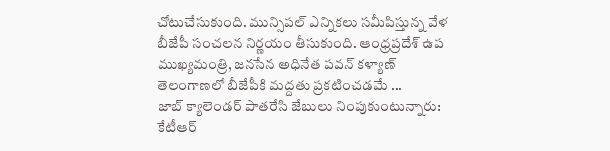చోటుచేసుకుంది. మున్సిపల్ ఎన్నికలు సమీపిస్తున్న వేళ బీజేపీ సంచలన నిర్ణయం తీసుకుంది. ఆంధ్రప్రదేశ్ ఉప ముఖ్యమంత్రి, జనసేన అధినేత పవన్ కళ్యాణ్ తెలంగాణలో బీజేపీకి మద్దతు ప్రకటించడమే ...
జాబ్ క్యాలెండర్ పాతరేసి జేబులు నింపుకుంటున్నారు: కేటీఆర్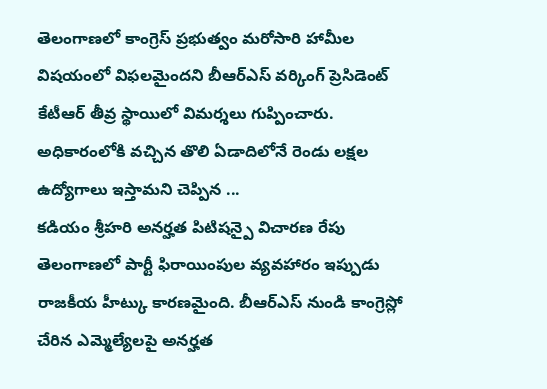తెలంగాణలో కాంగ్రెస్ ప్రభుత్వం మరోసారి హామీల విషయంలో విఫలమైందని బీఆర్ఎస్ వర్కింగ్ ప్రెసిడెంట్ కేటీఆర్ తీవ్ర స్థాయిలో విమర్శలు గుప్పించారు. అధికారంలోకి వచ్చిన తొలి ఏడాదిలోనే రెండు లక్షల ఉద్యోగాలు ఇస్తామని చెప్పిన ...
కడియం శ్రీహరి అనర్హత పిటిషన్పై విచారణ రేపు
తెలంగాణలో పార్టీ ఫిరాయింపుల వ్యవహారం ఇప్పుడు రాజకీయ హీట్కు కారణమైంది. బీఆర్ఎస్ నుండి కాంగ్రెస్లో చేరిన ఎమ్మెల్యేలపై అనర్హత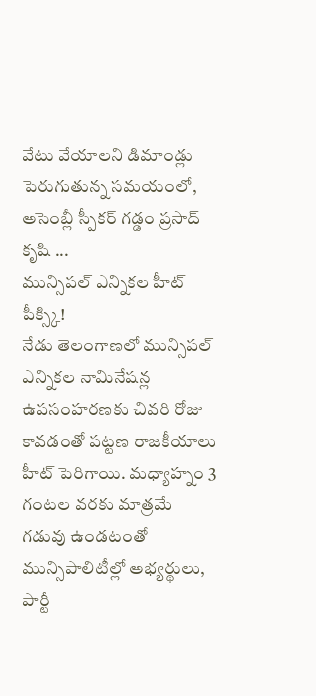వేటు వేయాలని డిమాండ్లు పెరుగుతున్న సమయంలో, అసెంబ్లీ స్పీకర్ గడ్డం ప్రసాద్ కృషి ...
మున్సిపల్ ఎన్నికల హీట్ పీక్స్కి!
నేడు తెలంగాణలో మున్సిపల్ ఎన్నికల నామినేషన్ల ఉపసంహరణకు చివరి రోజు కావడంతో పట్టణ రాజకీయాలు హీట్ పెరిగాయి. మధ్యాహ్నం 3 గంటల వరకు మాత్రమే గడువు ఉండటంతో మున్సిపాలిటీల్లో అభ్యర్థులు, పార్టీ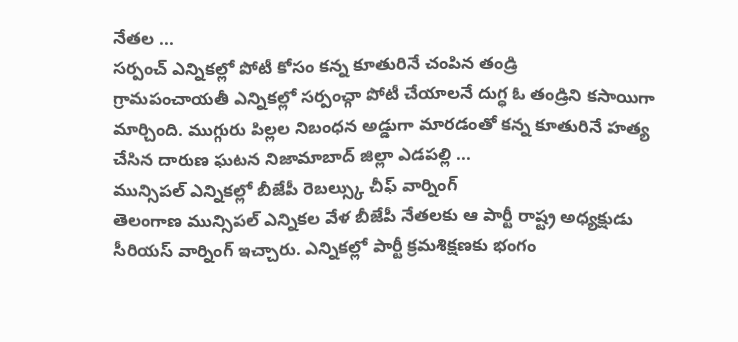నేతల ...
సర్పంచ్ ఎన్నికల్లో పోటీ కోసం కన్న కూతురినే చంపిన తండ్రి
గ్రామపంచాయతీ ఎన్నికల్లో సర్పంచ్గా పోటీ చేయాలనే దుగ్ధ ఓ తండ్రిని కసాయిగా మార్చింది. ముగ్గురు పిల్లల నిబంధన అడ్డుగా మారడంతో కన్న కూతురినే హత్య చేసిన దారుణ ఘటన నిజామాబాద్ జిల్లా ఎడపల్లి ...
మున్సిపల్ ఎన్నికల్లో బీజేపీ రెబల్స్కు చీఫ్ వార్నింగ్
తెలంగాణ మున్సిపల్ ఎన్నికల వేళ బీజేపీ నేతలకు ఆ పార్టీ రాష్ట్ర అధ్యక్షుడు సీరియస్ వార్నింగ్ ఇచ్చారు. ఎన్నికల్లో పార్టీ క్రమశిక్షణకు భంగం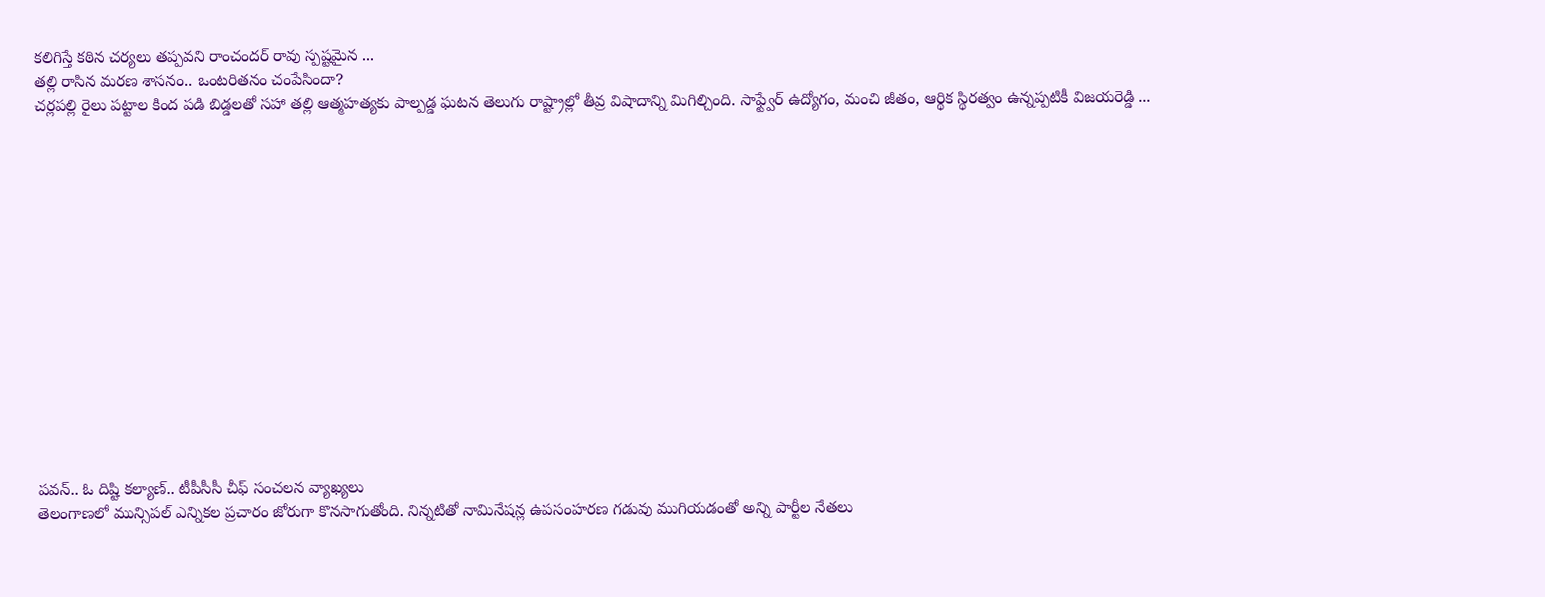కలిగిస్తే కఠిన చర్యలు తప్పవని రాంచందర్ రావు స్పష్టమైన ...
తల్లి రాసిన మరణ శాసనం.. ఒంటరితనం చంపేసిందా?
చర్లపల్లి రైలు పట్టాల కింద పడి బిడ్డలతో సహా తల్లి ఆత్మహత్యకు పాల్పడ్డ ఘటన తెలుగు రాష్ట్రాల్లో తీవ్ర విషాదాన్ని మిగిల్చింది. సాఫ్ట్వేర్ ఉద్యోగం, మంచి జీతం, ఆర్థిక స్థిరత్వం ఉన్నప్పటికీ విజయరెడ్డి ...















పవన్.. ఓ దిష్టి కల్యాణ్.. టీపీసీసీ చీఫ్ సంచలన వ్యాఖ్యలు
తెలంగాణలో మున్సిపల్ ఎన్నికల ప్రచారం జోరుగా కొనసాగుతోంది. నిన్నటితో నామినేషన్ల ఉపసంహరణ గడువు ముగియడంతో అన్ని పార్టీల నేతలు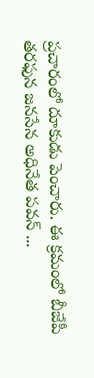ప్రచారంలో దూకుడు పెంచారు. ఈ క్రమంలో బీజేపీ తరఫున జనసేన అధినేత పవన్ ...